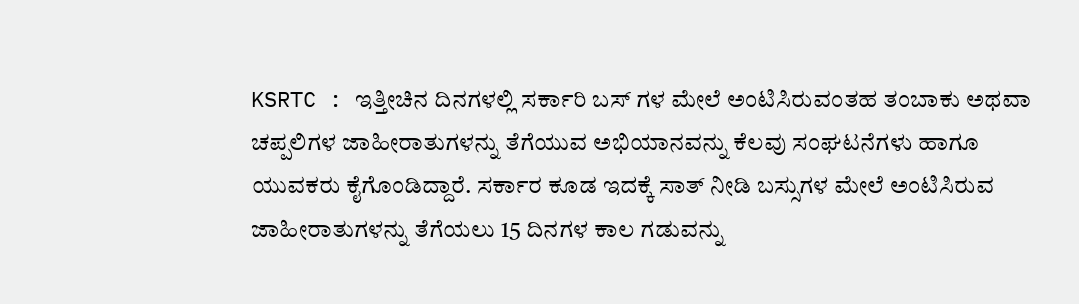KSRTC : ಇತ್ತೀಚಿನ ದಿನಗಳಲ್ಲಿ ಸರ್ಕಾರಿ ಬಸ್ ಗಳ ಮೇಲೆ ಅಂಟಿಸಿರುವಂತಹ ತಂಬಾಕು ಅಥವಾ ಚಪ್ಪಲಿಗಳ ಜಾಹೀರಾತುಗಳನ್ನು ತೆಗೆಯುವ ಅಭಿಯಾನವನ್ನು ಕೆಲವು ಸಂಘಟನೆಗಳು ಹಾಗೂ ಯುವಕರು ಕೈಗೊಂಡಿದ್ದಾರೆ. ಸರ್ಕಾರ ಕೂಡ ಇದಕ್ಕೆ ಸಾತ್ ನೀಡಿ ಬಸ್ಸುಗಳ ಮೇಲೆ ಅಂಟಿಸಿರುವ ಜಾಹೀರಾತುಗಳನ್ನು ತೆಗೆಯಲು 15 ದಿನಗಳ ಕಾಲ ಗಡುವನ್ನು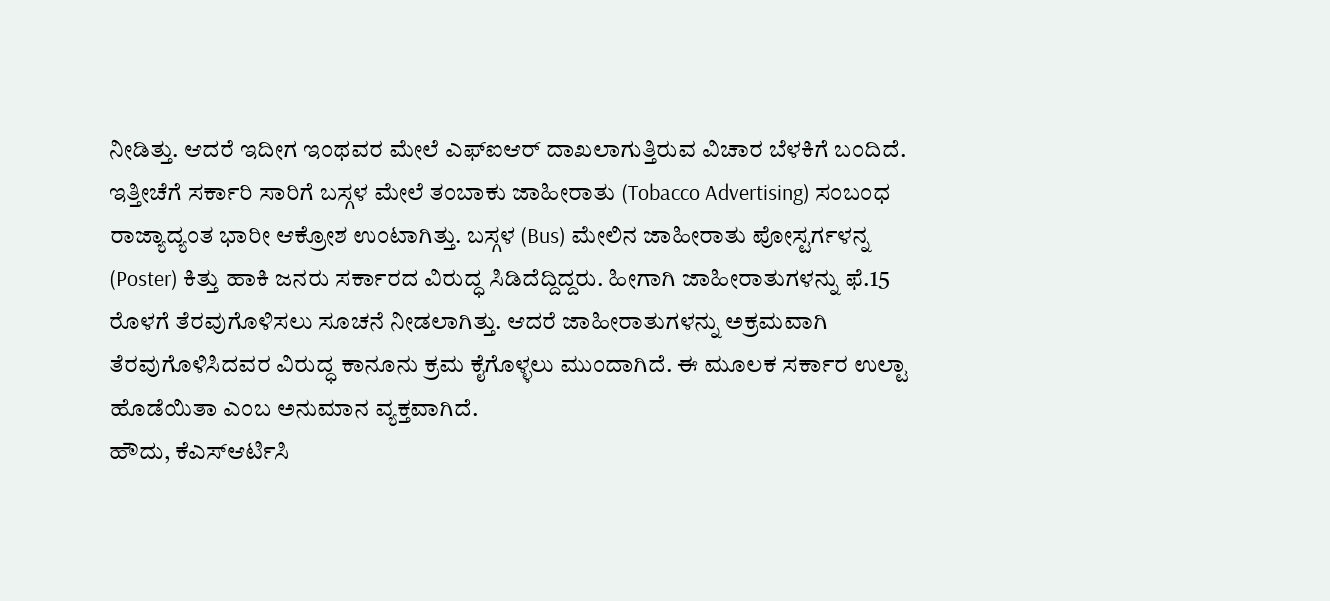ನೀಡಿತ್ತು. ಆದರೆ ಇದೀಗ ಇಂಥವರ ಮೇಲೆ ಎಫ್ಐಆರ್ ದಾಖಲಾಗುತ್ತಿರುವ ವಿಚಾರ ಬೆಳಕಿಗೆ ಬಂದಿದೆ.
ಇತ್ತೀಚೆಗೆ ಸರ್ಕಾರಿ ಸಾರಿಗೆ ಬಸ್ಗಳ ಮೇಲೆ ತಂಬಾಕು ಜಾಹೀರಾತು (Tobacco Advertising) ಸಂಬಂಧ ರಾಜ್ಯಾದ್ಯಂತ ಭಾರೀ ಆಕ್ರೋಶ ಉಂಟಾಗಿತ್ತು. ಬಸ್ಗಳ (Bus) ಮೇಲಿನ ಜಾಹೀರಾತು ಪೋಸ್ಟರ್ಗಳನ್ನ (Poster) ಕಿತ್ತು ಹಾಕಿ ಜನರು ಸರ್ಕಾರದ ವಿರುದ್ಧ ಸಿಡಿದೆದ್ದಿದ್ದರು. ಹೀಗಾಗಿ ಜಾಹೀರಾತುಗಳನ್ನು ಫೆ.15 ರೊಳಗೆ ತೆರವುಗೊಳಿಸಲು ಸೂಚನೆ ನೀಡಲಾಗಿತ್ತು. ಆದರೆ ಜಾಹೀರಾತುಗಳನ್ನು ಅಕ್ರಮವಾಗಿ ತೆರವುಗೊಳಿಸಿದವರ ವಿರುದ್ಧ ಕಾನೂನು ಕ್ರಮ ಕೈಗೊಳ್ಳಲು ಮುಂದಾಗಿದೆ. ಈ ಮೂಲಕ ಸರ್ಕಾರ ಉಲ್ಟಾ ಹೊಡೆಯಿತಾ ಎಂಬ ಅನುಮಾನ ವ್ಯಕ್ತವಾಗಿದೆ.
ಹೌದು, ಕೆಎಸ್ಆರ್ಟಿಸಿ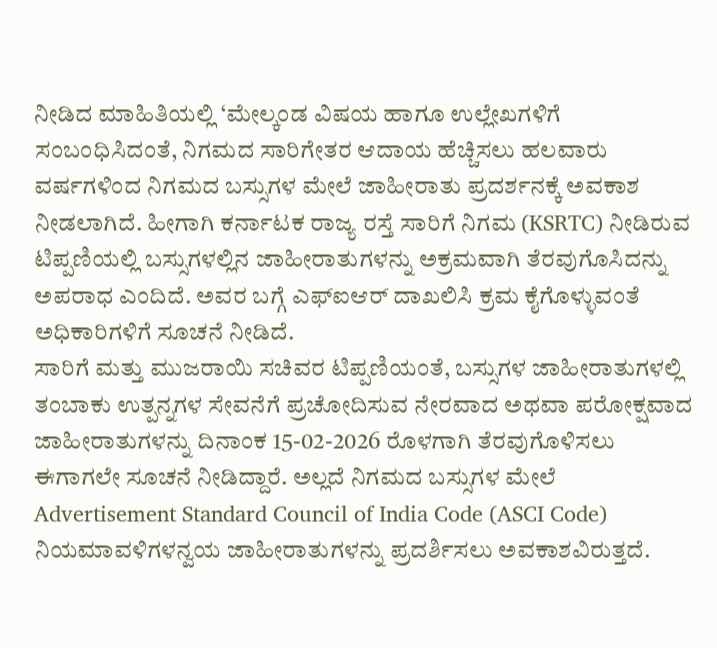ನೀಡಿದ ಮಾಹಿತಿಯಲ್ಲಿ ‘ಮೇಲ್ಕಂಡ ವಿಷಯ ಹಾಗೂ ಉಲ್ಲೇಖಗಳಿಗೆ ಸಂಬಂಧಿಸಿದಂತೆ, ನಿಗಮದ ಸಾರಿಗೇತರ ಆದಾಯ ಹೆಚ್ಚಿಸಲು ಹಲವಾರು ವರ್ಷಗಳಿಂದ ನಿಗಮದ ಬಸ್ಸುಗಳ ಮೇಲೆ ಜಾಹೀರಾತು ಪ್ರದರ್ಶನಕ್ಕೆ ಅವಕಾಶ ನೀಡಲಾಗಿದೆ. ಹೀಗಾಗಿ ಕರ್ನಾಟಕ ರಾಜ್ಯ ರಸ್ತೆ ಸಾರಿಗೆ ನಿಗಮ (KSRTC) ನೀಡಿರುವ ಟಿಪ್ಪಣಿಯಲ್ಲಿ ಬಸ್ಸುಗಳಲ್ಲಿನ ಜಾಹೀರಾತುಗಳನ್ನು ಅಕ್ರಮವಾಗಿ ತೆರವುಗೊಸಿದನ್ನು ಅಪರಾಧ ಎಂದಿದೆ. ಅವರ ಬಗ್ಗೆ ಎಫ್ಐಆರ್ ದಾಖಲಿಸಿ ಕ್ರಮ ಕೈಗೊಳ್ಳುವಂತೆ ಅಧಿಕಾರಿಗಳಿಗೆ ಸೂಚನೆ ನೀಡಿದೆ.
ಸಾರಿಗೆ ಮತ್ತು ಮುಜರಾಯಿ ಸಚಿವರ ಟಿಪ್ಪಣಿಯಂತೆ, ಬಸ್ಸುಗಳ ಜಾಹೀರಾತುಗಳಲ್ಲಿ ತಂಬಾಕು ಉತ್ಪನ್ನಗಳ ಸೇವನೆಗೆ ಪ್ರಚೋದಿಸುವ ನೇರವಾದ ಅಥವಾ ಪರೋಕ್ಷವಾದ ಜಾಹೀರಾತುಗಳನ್ನು ದಿನಾಂಕ 15-02-2026 ರೊಳಗಾಗಿ ತೆರವುಗೊಳಿಸಲು ಈಗಾಗಲೇ ಸೂಚನೆ ನೀಡಿದ್ದಾರೆ. ಅಲ್ಲದೆ ನಿಗಮದ ಬಸ್ಸುಗಳ ಮೇಲೆ Advertisement Standard Council of India Code (ASCI Code) ನಿಯಮಾವಳಿಗಳನ್ವಯ ಜಾಹೀರಾತುಗಳನ್ನು ಪ್ರದರ್ಶಿಸಲು ಅವಕಾಶವಿರುತ್ತದೆ.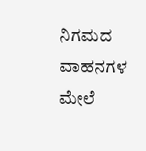ನಿಗಮದ ವಾಹನಗಳ ಮೇಲೆ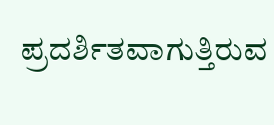ಪ್ರದರ್ಶಿತವಾಗುತ್ತಿರುವ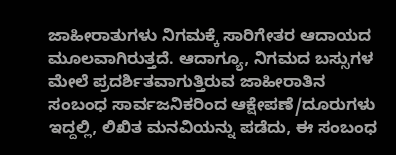ಜಾಹೀರಾತುಗಳು ನಿಗಮಕ್ಕೆ ಸಾರಿಗೇತರ ಆದಾಯದ ಮೂಲವಾಗಿರುತ್ತದೆ. ಆದಾಗ್ಯೂ, ನಿಗಮದ ಬಸ್ಸುಗಳ ಮೇಲೆ ಪ್ರದರ್ಶಿತವಾಗುತ್ತಿರುವ ಜಾಹೀರಾತಿನ ಸಂಬಂಧ ಸಾರ್ವಜನಿಕರಿಂದ ಆಕ್ಷೇಪಣೆ/ದೂರುಗಳು ಇದ್ದಲ್ಲಿ, ಲಿಖಿತ ಮನವಿಯನ್ನು ಪಡೆದು, ಈ ಸಂಬಂಧ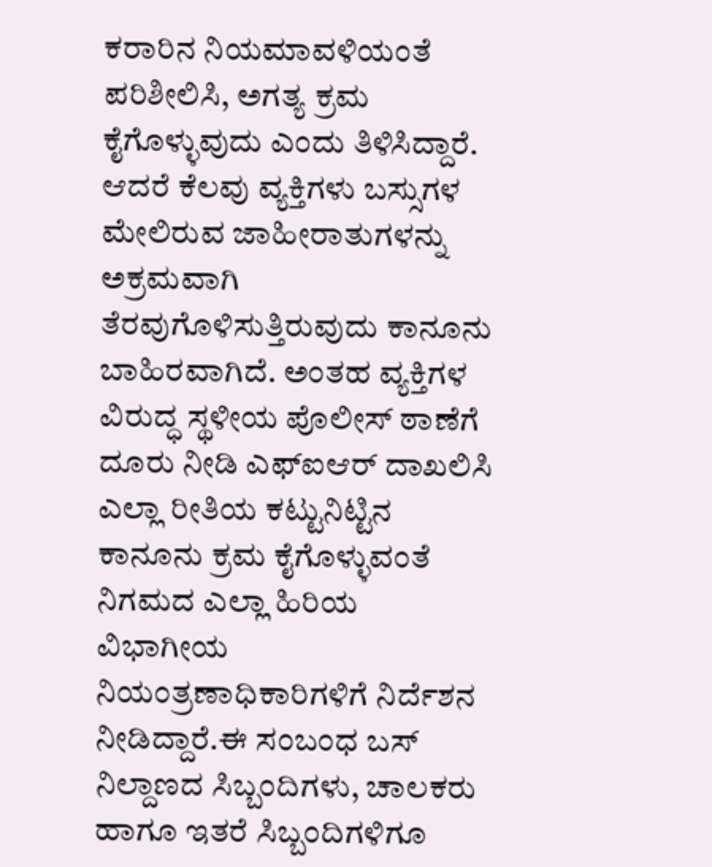ಕರಾರಿನ ನಿಯಮಾವಳಿಯಂತೆ ಪರಿಶೀಲಿಸಿ, ಅಗತ್ಯ ಕ್ರಮ ಕೈಗೊಳ್ಳುವುದು ಎಂದು ತಿಳಿಸಿದ್ದಾರೆ.
ಆದರೆ ಕೆಲವು ವ್ಯಕ್ತಿಗಳು ಬಸ್ಸುಗಳ ಮೇಲಿರುವ ಜಾಹೀರಾತುಗಳನ್ನು ಅಕ್ರಮವಾಗಿ ತೆರವುಗೊಳಿಸುತ್ತಿರುವುದು ಕಾನೂನು ಬಾಹಿರವಾಗಿದೆ. ಅಂತಹ ವ್ಯಕ್ತಿಗಳ ವಿರುದ್ಧ ಸ್ಥಳೀಯ ಪೊಲೀಸ್ ಠಾಣೆಗೆ ದೂರು ನೀಡಿ ಎಫ್ಐಆರ್ ದಾಖಲಿಸಿ ಎಲ್ಲಾ ರೀತಿಯ ಕಟ್ಟುನಿಟ್ಟಿನ ಕಾನೂನು ಕ್ರಮ ಕೈಗೊಳ್ಳುವಂತೆ ನಿಗಮದ ಎಲ್ಲಾ ಹಿರಿಯ ವಿಭಾಗೀಯ ನಿಯಂತ್ರಣಾಧಿಕಾರಿಗಳಿಗೆ ನಿರ್ದೆಶನ ನೀಡಿದ್ದಾರೆ.ಈ ಸಂಬಂಧ ಬಸ್ ನಿಲ್ದಾಣದ ಸಿಬ್ಬಂದಿಗಳು, ಚಾಲಕರು ಹಾಗೂ ಇತರೆ ಸಿಬ್ಬಂದಿಗಳಿಗೂ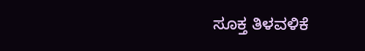ಸೂಕ್ತ ತಿಳವಳಿಕೆ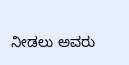ನೀಡಲು ಅವರು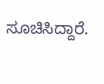ಸೂಚಿಸಿದ್ದಾರೆ.